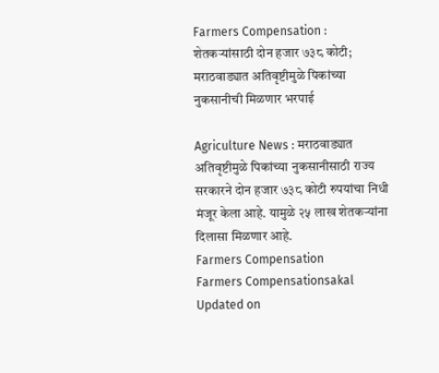Farmers Compensation : शेतकऱ्यांसाठी दोन हजार ७३८ कोटी; मराठवाड्यात अतिवृष्टीमुळे पिकांच्या नुकसानीची मिळणार भरपाई

Agriculture News : मराठवाड्यात अतिवृष्टीमुळे पिकांच्या नुकसानीसाठी राज्य सरकारने दोन हजार ७३८ कोटी रुपयांचा निधी मंजूर केला आहे. यामुळे २५ लाख शेतकऱ्यांना दिलासा मिळणार आहे.
Farmers Compensation
Farmers Compensationsakal
Updated on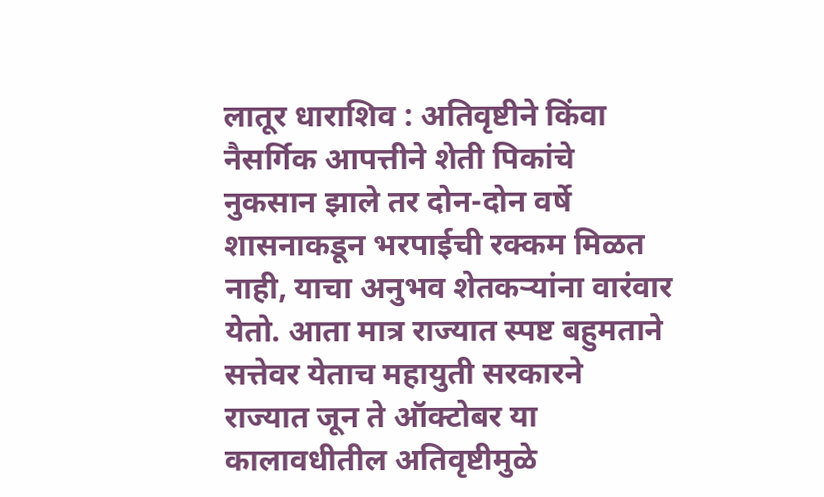लातूर धाराशिव : अतिवृष्टीने किंवा नैसर्गिक आपत्तीने शेती पिकांचे नुकसान झाले तर दोन-दोन वर्षे शासनाकडून भरपाईची रक्कम मिळत नाही, याचा अनुभव शेतकऱ्यांना वारंवार येतो. आता मात्र राज्यात स्पष्ट बहुमताने सत्तेवर येताच महायुती सरकारने राज्यात जून ते ऑक्टोबर या कालावधीतील अतिवृष्टीमुळे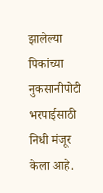झालेल्या पिकांच्या नुकसानीपोटी भरपाईसाठी निधी मंजूर केला आहे.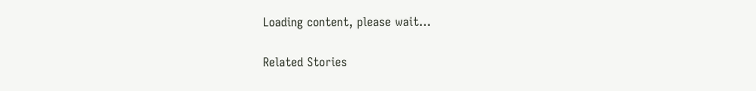Loading content, please wait...

Related Stories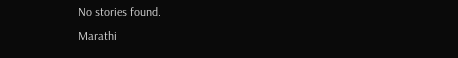No stories found.
Marathi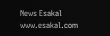News Esakal
www.esakal.com